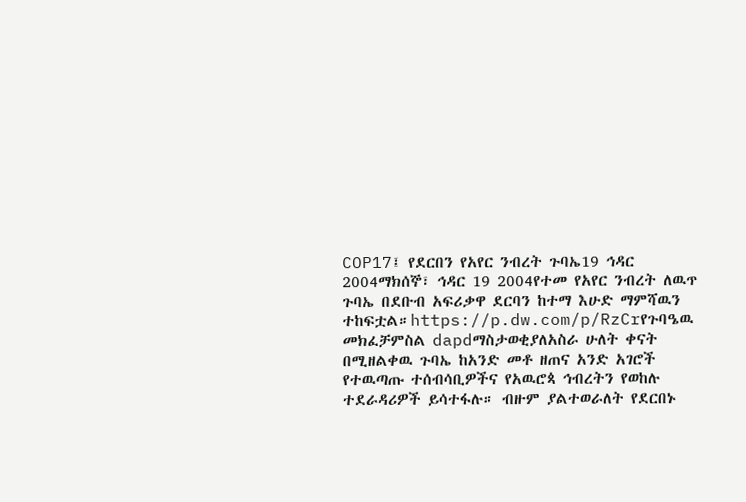COP17፤ የደርበን የአየር ንብረት ጉባኤ19 ኅዳር 2004ማክሰኞ፣ ኅዳር 19 2004የተመ የአየር ንብረት ለዉጥ ጉባኤ በደቡብ አፍሪቃዋ ደርባን ከተማ እሁድ ማምሻዉን ተከፍቷል።https://p.dw.com/p/RzCrየጉባዔዉ መክፈቻምስል dapdማስታወቂያለአስራ ሁለት ቀናት በሚዘልቀዉ ጉባኤ ከአንድ መቶ ዘጠና አንድ አገሮች የተዉጣጡ ተሰብሳቢዎችና የአዉሮጳ ኅብረትን የወከሉ ተደራዳሪዎች ይሳተፋሉ። ብዙም ያልተወራለት የደርበኑ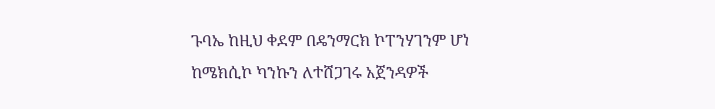ጉባኤ ከዚህ ቀደም በዴንማርክ ኮፐንሃገንም ሆነ ከሜክሲኮ ካንኩን ለተሸጋገሩ አጀንዳዎች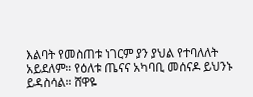እልባት የመስጠቱ ነገርም ያን ያህል የተባለለት አይደለም። የዕለቱ ጤናና አካባቢ መሰናዶ ይህንኑ ይዳስሳል። ሸዋዬ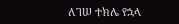ለገሠ ተክሌ የኋላ